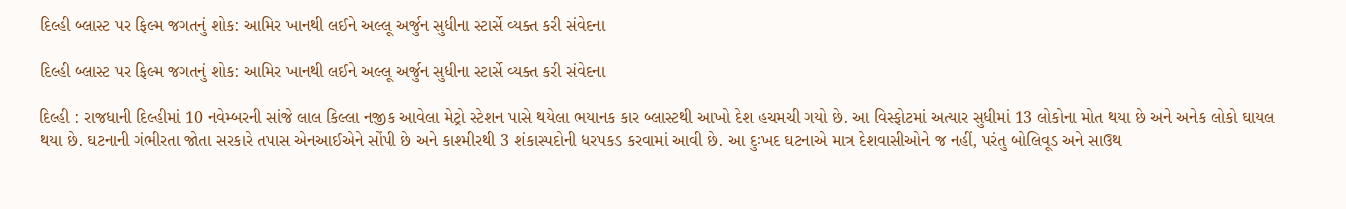દિલ્હી બ્લાસ્ટ પર ફિલ્મ જગતનું શોક: આમિર ખાનથી લઈને અલ્લૂ અર્જુન સુધીના સ્ટાર્સે વ્યક્ત કરી સંવેદના

દિલ્હી બ્લાસ્ટ પર ફિલ્મ જગતનું શોક: આમિર ખાનથી લઈને અલ્લૂ અર્જુન સુધીના સ્ટાર્સે વ્યક્ત કરી સંવેદના

દિલ્હી : રાજધાની દિલ્હીમાં 10 નવેમ્બરની સાંજે લાલ કિલ્લા નજીક આવેલા મેટ્રો સ્ટેશન પાસે થયેલા ભયાનક કાર બ્લાસ્ટથી આખો દેશ હચમચી ગયો છે. આ વિસ્ફોટમાં અત્યાર સુધીમાં 13 લોકોના મોત થયા છે અને અનેક લોકો ઘાયલ થયા છે. ઘટનાની ગંભીરતા જોતા સરકારે તપાસ એનઆઈએને સોંપી છે અને કાશ્મીરથી 3 શંકાસ્પદોની ધરપકડ કરવામાં આવી છે. આ દુઃખદ ઘટનાએ માત્ર દેશવાસીઓને જ નહીં, પરંતુ બોલિવૂડ અને સાઉથ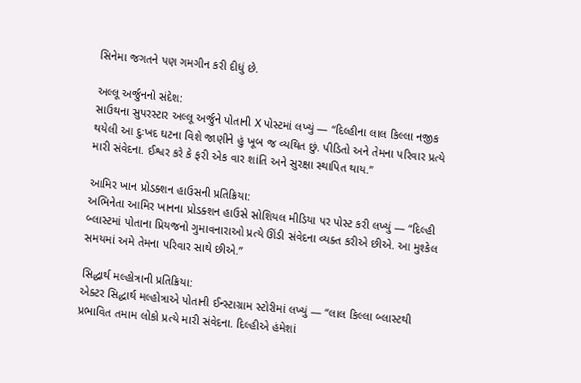સિનેમા જગતને પણ ગમગીન કરી દીધું છે.

અલ્લૂ અર્જુનનો સંદેશ:
સાઉથના સુપરસ્ટાર અલ્લૂ અર્જુને પોતાની X પોસ્ટમાં લખ્યું — “દિલ્હીના લાલ કિલ્લા નજીક થયેલી આ દુઃખદ ઘટના વિશે જાણીને હું ખૂબ જ વ્યથિત છું. પીડિતો અને તેમના પરિવાર પ્રત્યે મારી સંવેદના. ઈશ્વર કરે કે ફરી એક વાર શાંતિ અને સુરક્ષા સ્થાપિત થાય.”

આમિર ખાન પ્રોડક્શન હાઉસની પ્રતિક્રિયા:
અભિનેતા આમિર ખાનના પ્રોડક્શન હાઉસે સોશિયલ મીડિયા પર પોસ્ટ કરી લખ્યું — “દિલ્હી બ્લાસ્ટમાં પોતાના પ્રિયજનો ગુમાવનારાઓ પ્રત્યે ઊંડી સંવેદના વ્યક્ત કરીએ છીએ. આ મુશ્કેલ સમયમાં અમે તેમના પરિવાર સાથે છીએ.”

સિદ્ધાર્થ મલ્હોત્રાની પ્રતિક્રિયા:
એક્ટર સિદ્ધાર્થ મલ્હોત્રાએ પોતાની ઈન્સ્ટાગ્રામ સ્ટોરીમાં લખ્યું — “લાલ કિલ્લા બ્લાસ્ટથી પ્રભાવિત તમામ લોકો પ્રત્યે મારી સંવેદના. દિલ્હીએ હંમેશાં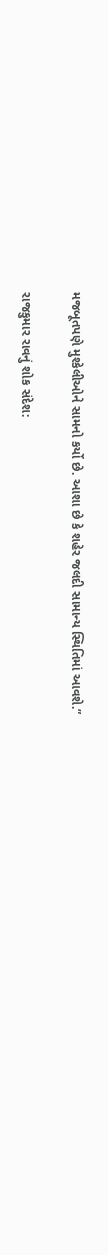મજબૂતપણે મુશ્કેલીઓને સામનો કર્યો છે. આશા છે કે શહેર જલદી સામાન્ય સ્થિતિમાં આવશે.”

રાજકુમાર રાવનું શોક સંદેશ: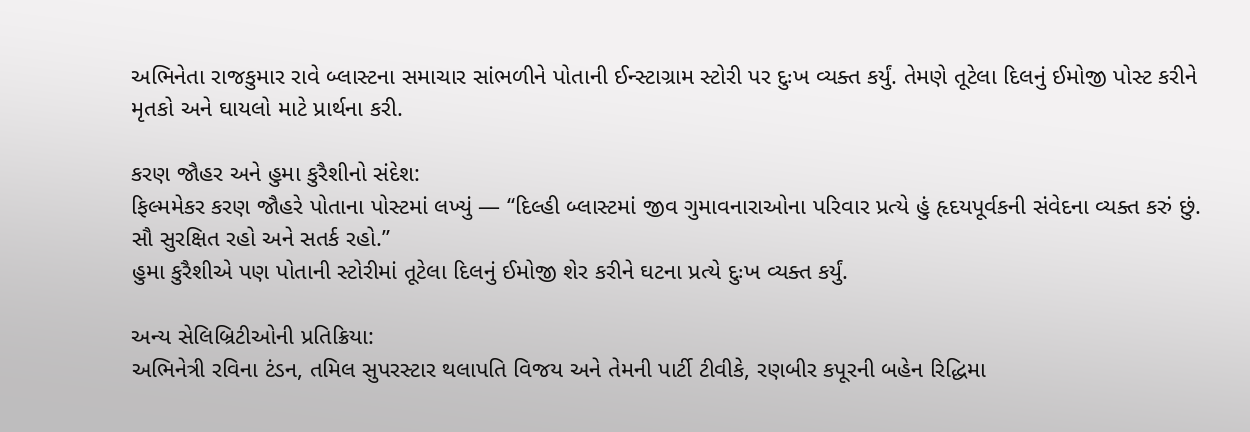અભિનેતા રાજકુમાર રાવે બ્લાસ્ટના સમાચાર સાંભળીને પોતાની ઈન્સ્ટાગ્રામ સ્ટોરી પર દુઃખ વ્યક્ત કર્યું. તેમણે તૂટેલા દિલનું ઈમોજી પોસ્ટ કરીને મૃતકો અને ઘાયલો માટે પ્રાર્થના કરી.

કરણ જૌહર અને હુમા કુરૈશીનો સંદેશ:
ફિલ્મમેકર કરણ જૌહરે પોતાના પોસ્ટમાં લખ્યું — “દિલ્હી બ્લાસ્ટમાં જીવ ગુમાવનારાઓના પરિવાર પ્રત્યે હું હૃદયપૂર્વકની સંવેદના વ્યક્ત કરું છું. સૌ સુરક્ષિત રહો અને સતર્ક રહો.”
હુમા કુરૈશીએ પણ પોતાની સ્ટોરીમાં તૂટેલા દિલનું ઈમોજી શેર કરીને ઘટના પ્રત્યે દુઃખ વ્યક્ત કર્યું.

અન્ય સેલિબ્રિટીઓની પ્રતિક્રિયા:
અભિનેત્રી રવિના ટંડન, તમિલ સુપરસ્ટાર થલાપતિ વિજય અને તેમની પાર્ટી ટીવીકે, રણબીર કપૂરની બહેન રિદ્ધિમા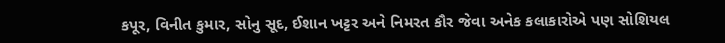કપૂર, વિનીત કુમાર, સોનુ સૂદ, ઈશાન ખટ્ટર અને નિમરત કૌર જેવા અનેક કલાકારોએ પણ સોશિયલ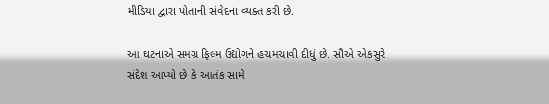મીડિયા દ્વારા પોતાની સંવેદના વ્યક્ત કરી છે.

આ ઘટનાએ સમગ્ર ફિલ્મ ઉદ્યોગને હચમચાવી દીધું છે. સૌએ એકસુરે સંદેશ આપ્યો છે કે આતંક સામે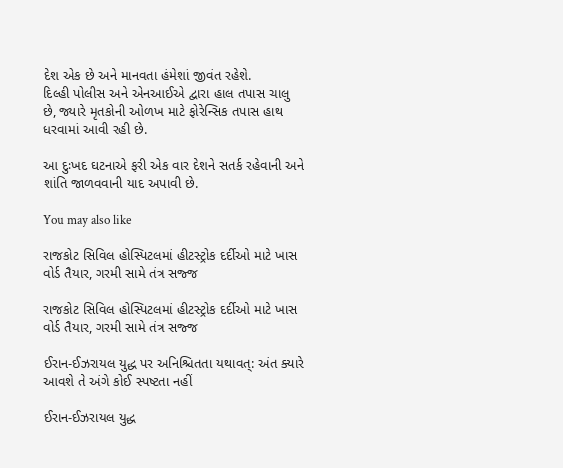દેશ એક છે અને માનવતા હંમેશાં જીવંત રહેશે.
દિલ્હી પોલીસ અને એનઆઈએ દ્વારા હાલ તપાસ ચાલુ છે, જ્યારે મૃતકોની ઓળખ માટે ફોરેન્સિક તપાસ હાથ ધરવામાં આવી રહી છે.

આ દુઃખદ ઘટનાએ ફરી એક વાર દેશને સતર્ક રહેવાની અને શાંતિ જાળવવાની યાદ અપાવી છે.

You may also like

રાજકોટ સિવિલ હોસ્પિટલમાં હીટસ્ટ્રોક દર્દીઓ માટે ખાસ વોર્ડ તૈયાર, ગરમી સામે તંત્ર સજ્જ

રાજકોટ સિવિલ હોસ્પિટલમાં હીટસ્ટ્રોક દર્દીઓ માટે ખાસ વોર્ડ તૈયાર, ગરમી સામે તંત્ર સજ્જ

ઈરાન-ઈઝરાયલ યુદ્ધ પર અનિશ્ચિતતા યથાવત્: અંત ક્યારે આવશે તે અંગે કોઈ સ્પષ્ટતા નહીં

ઈરાન-ઈઝરાયલ યુદ્ધ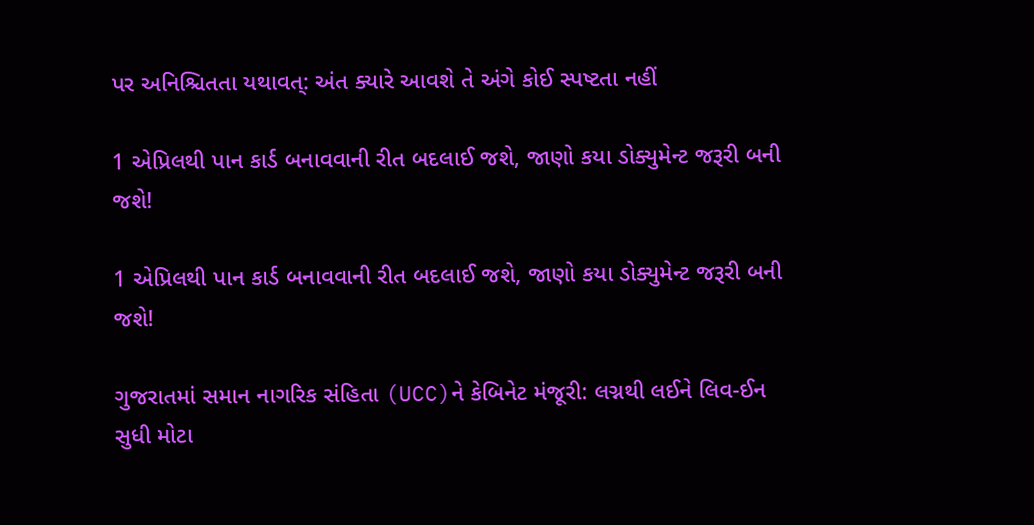પર અનિશ્ચિતતા યથાવત્: અંત ક્યારે આવશે તે અંગે કોઈ સ્પષ્ટતા નહીં

1 એપ્રિલથી પાન કાર્ડ બનાવવાની રીત બદલાઈ જશે, જાણો કયા ડોક્યુમેન્ટ જરૂરી બની જશે!

1 એપ્રિલથી પાન કાર્ડ બનાવવાની રીત બદલાઈ જશે, જાણો કયા ડોક્યુમેન્ટ જરૂરી બની જશે!

ગુજરાતમાં સમાન નાગરિક સંહિતા (UCC)ને કેબિનેટ મંજૂરી: લગ્નથી લઈને લિવ-ઈન સુધી મોટા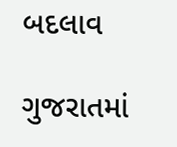બદલાવ

ગુજરાતમાં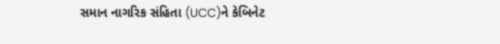સમાન નાગરિક સંહિતા (UCC)ને કેબિનેટ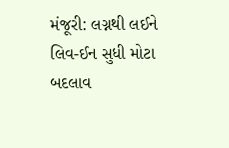મંજૂરી: લગ્નથી લઈને લિવ-ઈન સુધી મોટા બદલાવ